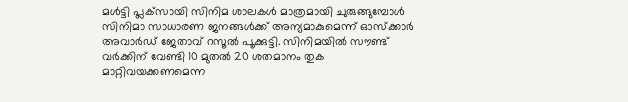മള്‍ട്ടി പ്ലക്‌സായി സിനിമ ശാലകള്‍ മാത്രമായി ചുരുങ്ങുമ്പോള്‍ സിനിമാ സാധാരണ ജനങ്ങള്‍ക്ക് അന്യമാകുമെന്ന് ഓസ്‌ക്കാര്‍ അവാര്‍ഡ് ജേതാവ് റസൂല്‍ പൂക്കുട്ടി. സിനിമയില്‍ സൗണ്ട് വര്‍ക്കിന് വേണ്ടി 10 മുതല്‍ 20 ശതമാനം തുക മാറ്റിവയക്കണമെന്ന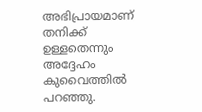അഭിപ്രായമാണ് തനിക്ക് ഉള്ളതെന്നും അദ്ദേഹം കുവൈത്തില്‍ പറഞ്ഞു.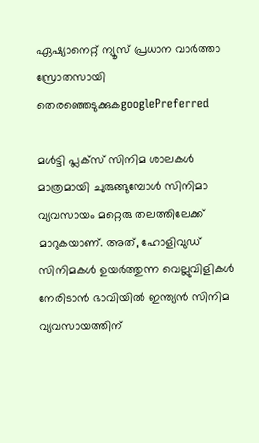ഏഷ്യാനെറ്റ് ന്യൂസ് പ്രധാന വാർത്താ സ്രോതസായി തെരഞ്ഞെടുക്കുകgooglePreferred

മള്‍ട്ടി പ്ലക്‌സ് സിനിമ ശാലകള്‍ മാത്രമായി ചുരുങ്ങുമ്പോള്‍ സിനിമാ വ്യവസായം മറ്റെരു തലത്തിലേക്ക് മാറുകയാണ്. അത്, ഹോളിവുഡ് സിനിമകള്‍ ഉയര്‍ത്തുന്ന വെല്ലുവിളികള്‍ നേരിടാന്‍ ഭാവിയില്‍ ഇന്ത്യന്‍ സിനിമ വ്യവസായത്തിന്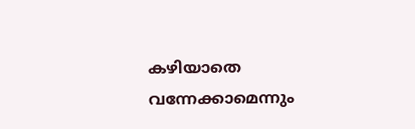കഴിയാതെ വന്നേക്കാമെന്നും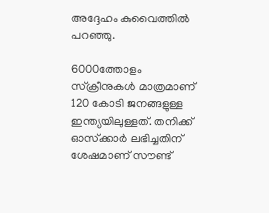അദ്ദേഹം കുവൈത്തില്‍ പറഞ്ഞു.

6000ത്തോളം സ്‌ക്രീനുകള്‍ മാത്രമാണ് 120 കോടി ജനങ്ങളുള്ള ഇന്ത്യയിലുള്ളത്. തനിക്ക് ഓസ്‌ക്കാര്‍ ലഭിച്ചതിന് ശേഷമാണ് സൗണ്ട്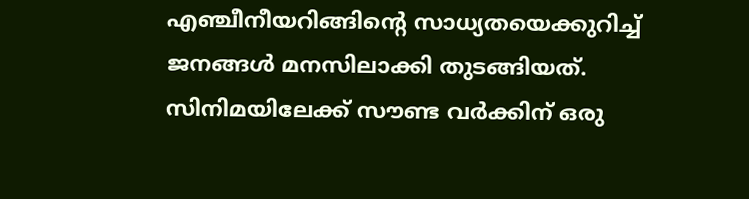എഞ്ചീനീയറിങ്ങിന്റെ സാധ്യതയെക്കുറിച്ച് ജനങ്ങള്‍ മനസിലാക്കി തുടങ്ങിയത്. സിനിമയിലേക്ക് സൗണ്ട വര്‍ക്കിന് ഒരു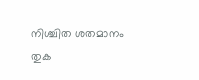നിശ്ചിത ശതമാനം തുക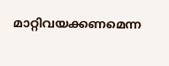മാറ്റിവയക്കണമെന്ന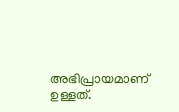അഭിപ്രായമാണ് ഉള്ളത്.